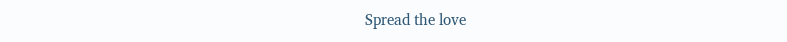Spread the love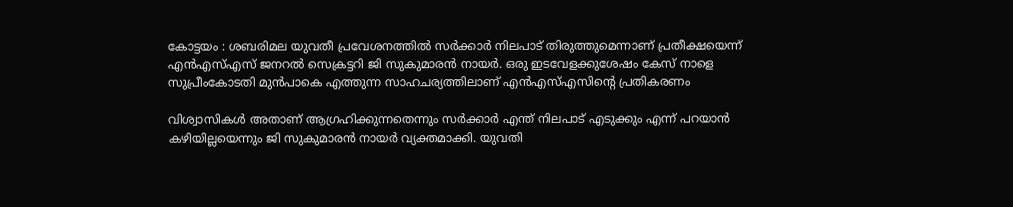കോട്ടയം : ശബരിമല യുവതീ പ്രവേശനത്തില്‍ സര്‍ക്കാര്‍ നിലപാട് തിരുത്തുമെന്നാണ് പ്രതീക്ഷയെന്ന് എന്‍എസ്‌എസ് ജനറല്‍ സെക്രട്ടറി ജി സുകുമാരന്‍ നായര്‍. ഒരു ഇടവേളക്കുശേഷം കേസ് നാളെ സുപ്രീംകോടതി മുൻപാകെ എത്തുന്ന സാഹചര്യത്തിലാണ് എൻഎസ്എസിന്റെ പ്രതികരണം

വിശ്വാസികൾ അതാണ് ആഗ്രഹിക്കുന്നതെന്നും സര്‍ക്കാര്‍ എന്ത് നിലപാട് എടുക്കും എന്ന് പറയാന്‍ കഴിയില്ലയെന്നും ജി സുകുമാരന്‍ നായര്‍ വ്യക്തമാക്കി. യുവതി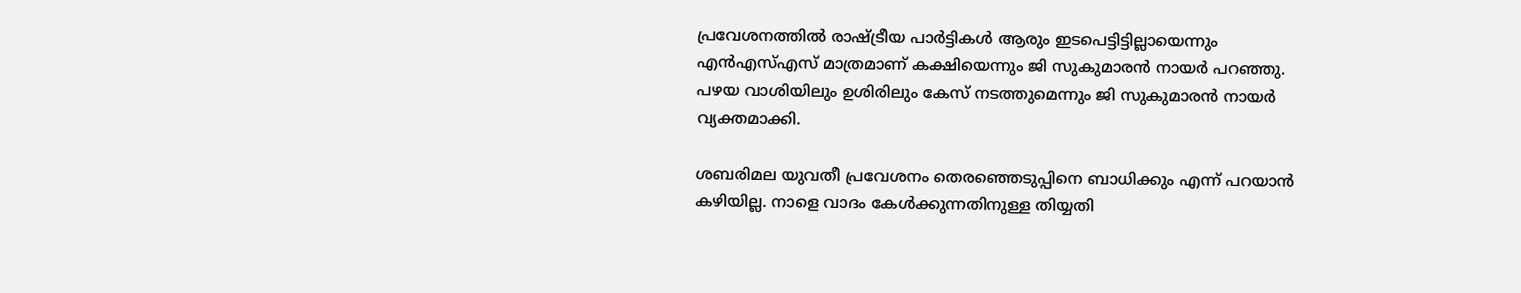പ്രവേശനത്തില്‍ രാഷ്ട്രീയ പാര്‍ട്ടികള്‍ ആരും ഇടപെട്ടിട്ടില്ലായെന്നും എന്‍എസ്‌എസ് മാത്രമാണ് കക്ഷിയെന്നും ജി സുകുമാരന്‍ നായര്‍ പറഞ്ഞു. പഴയ വാശിയിലും ഉശിരിലും കേസ് നടത്തുമെന്നും ജി സുകുമാരന്‍ നായര്‍ വ്യക്തമാക്കി.

ശബരിമല യുവതീ പ്രവേശനം തെരഞ്ഞെടുപ്പിനെ ബാധിക്കും എന്ന് പറയാന്‍ കഴിയില്ല. നാളെ വാദം കേള്‍ക്കുന്നതിനുള്ള തിയ്യതി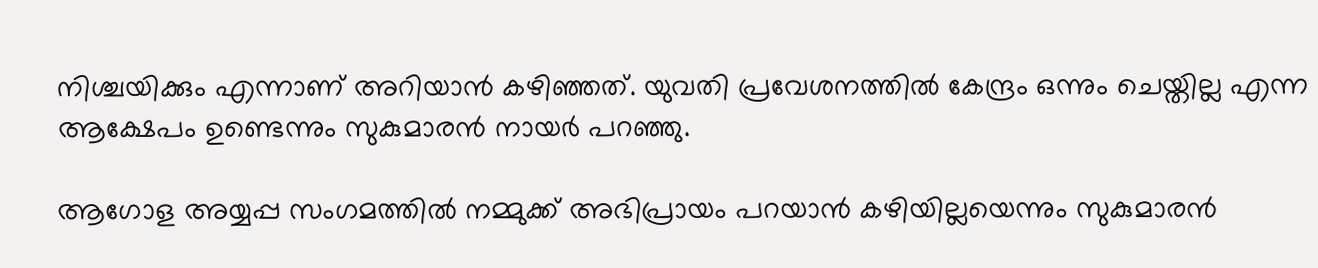നിശ്ചയിക്കും എന്നാണ് അറിയാന്‍ കഴിഞ്ഞത്. യുവതി പ്രവേശനത്തില്‍ കേന്ദ്രം ഒന്നും ചെയ്തില്ല എന്ന ആക്ഷേപം ഉണ്ടെന്നും സുകുമാരന്‍ നായര്‍ പറഞ്ഞു.

ആഗോള അയ്യപ്പ സംഗമത്തില്‍ നമ്മുക്ക് അഭിപ്രായം പറയാന്‍ കഴിയില്ലയെന്നും സുകുമാരന്‍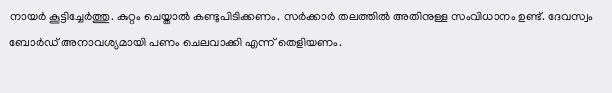നായര്‍ കൂട്ടിച്ചേര്‍ത്തു. കുറ്റം ചെയ്താല്‍ കണ്ടുപിടിക്കണം. സര്‍ക്കാര്‍ തലത്തില്‍ അതിനുള്ള സംവിധാനം ഉണ്ട്. ദേവസ്വം ബോര്‍ഡ് അനാവശ്യമായി പണം ചെലവാക്കി എന്ന് തെളിയണം.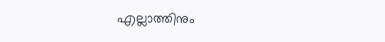എല്ലാത്തിനും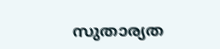സുതാര്യത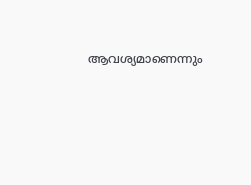ആവശ്യമാണെന്നും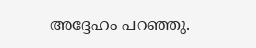അദ്ദേഹം പറഞ്ഞു.